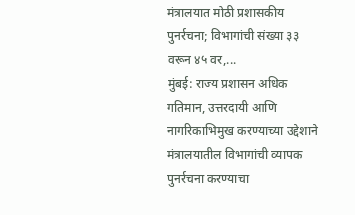मंत्रालयात मोठी प्रशासकीय पुनर्रचना; विभागांची संख्या ३३ वरून ४५ वर,...
मुंबई: राज्य प्रशासन अधिक गतिमान, उत्तरदायी आणि नागरिकाभिमुख करण्याच्या उद्देशाने मंत्रालयातील विभागांची व्यापक पुनर्रचना करण्याचा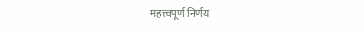महत्त्वपूर्ण निर्णय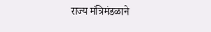राज्य मंत्रिमंडळाने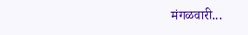मंगळवारी...